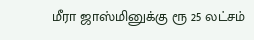மீரா ஜாஸ்மினுக்கு ரூ 25 லட்சம்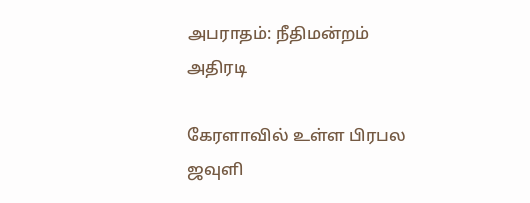அபராதம்: நீதிமன்றம் அதிரடி

கேரளாவில் உள்ள பிரபல ஜவுளி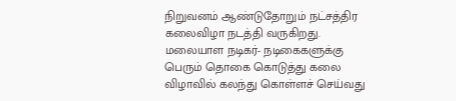நிறுவனம் ஆண்டுதோறும் நட்சத்திர கலைவிழா நடத்தி வருகிறது. மலையாள நடிகர்- நடிகைகளுக்கு பெரும் தொகை கொடுத்து கலை விழாவில் கலந்து கொள்ளச் செய்வது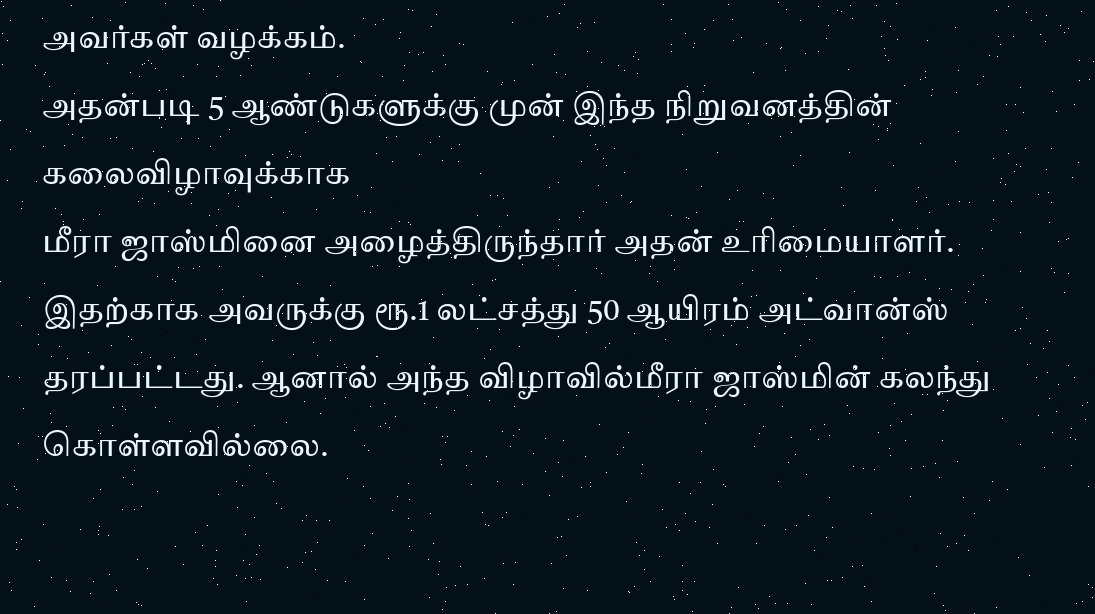அவர்கள் வழக்கம்.
அதன்படி 5 ஆண்டுகளுக்கு முன் இந்த நிறுவனத்தின் கலைவிழாவுக்காக
மீரா ஜாஸ்மினை அழைத்திருந்தார் அதன் உரிமையாளர்.
இதற்காக அவருக்கு ரூ.1 லட்சத்து 50 ஆயிரம் அட்வான்ஸ் தரப்பட்டது. ஆனால் அந்த விழாவில்மீரா ஜாஸ்மின் கலந்து கொள்ளவில்லை.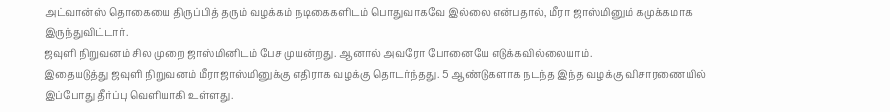அட்வான்ஸ் தொகையை திருப்பித் தரும் வழக்கம் நடிகைகளிடம் பொதுவாகவே இல்லை என்பதால், மீரா ஜாஸ்மினும் கமுக்கமாக இருந்துவிட்டார்.
ஜவுளி நிறுவனம் சில முறை ஜாஸ்மினிடம் பேச முயன்றது. ஆனால் அவரோ போனையே எடுக்கவில்லையாம்.
இதையடுத்து ஜவுளி நிறுவனம் மீராஜாஸ்மினுக்கு எதிராக வழக்கு தொடர்ந்தது. 5 ஆண்டுகளாக நடந்த இந்த வழக்கு விசாரணையில் இப்போது தீர்ப்பு வெளியாகி உள்ளது.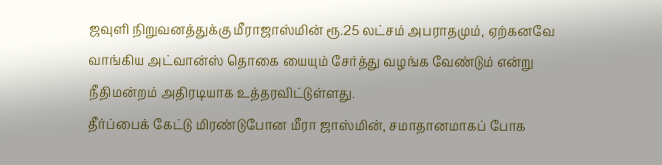ஜவுளி நிறுவனத்துக்கு மீராஜாஸ்மின் ரூ.25 லட்சம் அபராதமும், ஏற்கனவே வாங்கிய அட்வான்ஸ் தொகை யையும் சேர்த்து வழங்க வேண்டும் என்று நீதிமன்றம் அதிரடியாக உத்தரவிட்டுள்ளது.
தீர்ப்பைக் கேட்டு மிரண்டுபோன மீரா ஜாஸ்மின், சமாதானமாகப் போக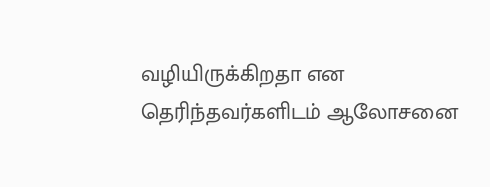வழியிருக்கிறதா என தெரிந்தவர்களிடம் ஆலோசனை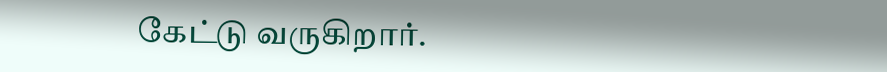கேட்டு வருகிறார்.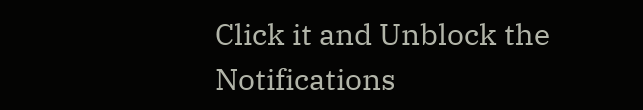Click it and Unblock the Notifications